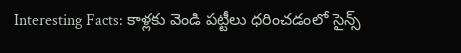Interesting Facts: కాళ్లకు వెండి పట్టీలు ధరించడంలో సైన్స్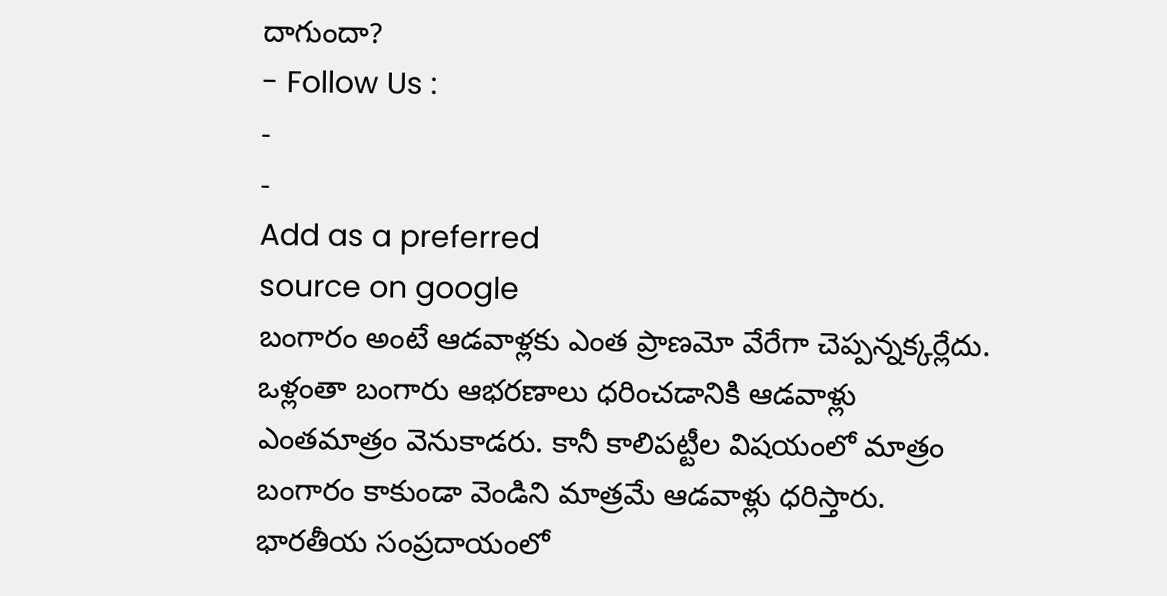దాగుందా?
- Follow Us :
-
-
Add as a preferred
source on google
బంగారం అంటే ఆడవాళ్లకు ఎంత ప్రాణమో వేరేగా చెప్పన్నక్కర్లేదు. ఒళ్లంతా బంగారు ఆభరణాలు ధరించడానికి ఆడవాళ్లు ఎంతమాత్రం వెనుకాడరు. కానీ కాలిపట్టీల విషయంలో మాత్రం బంగారం కాకుండా వెండిని మాత్రమే ఆడవాళ్లు ధరిస్తారు. భారతీయ సంప్రదాయంలో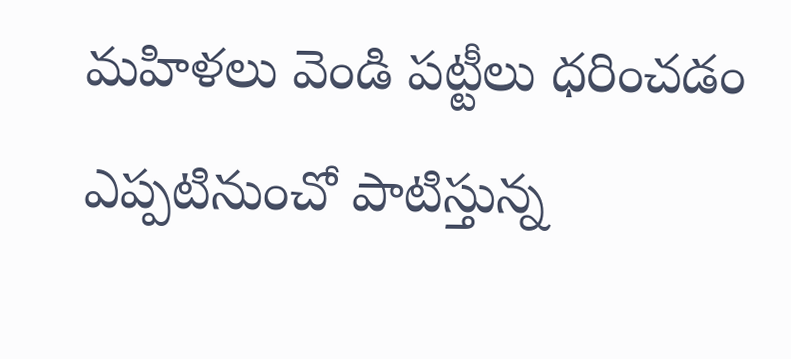మహిళలు వెండి పట్టీలు ధరించడం ఎప్పటినుంచో పాటిస్తున్న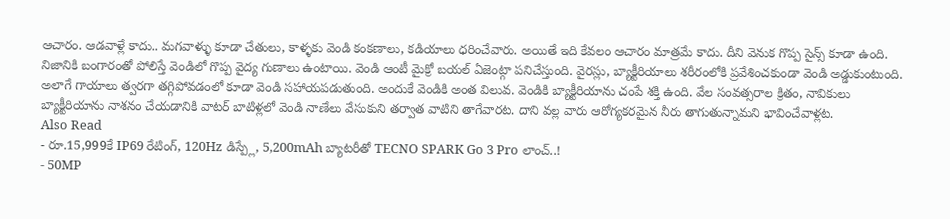ఆచారం. ఆడవాళ్లే కాదు.. మగవాళ్ళు కూడా చేతులు, కాళ్ళకు వెండి కంకణాలు, కడియాలు ధరించేవారు. అయితే ఇది కేవలం ఆచారం మాత్రమే కాదు. దీని వెనుక గొప్ప సైన్స్ కూడా ఉంది.
నిజానికి బంగారంతో పోలిస్తే వెండిలో గొప్ప వైద్య గుణాలు ఉంటాయి. వెండి ఆంటీ మైక్రో బయల్ ఏజెంట్గా పనిచేస్తుంది. వైరస్లు, బ్యాక్టీరియాలు శరీరంలోకి ప్రవేశించకుండా వెండి అడ్డుకుంటుంది. అలాగే గాయాలు త్వరగా తగ్గిపోవడంలో కూడా వెండి సహాయపడుతుంది. అందుకే వెండికి అంత విలువ. వెండికి బ్యాక్టీరియాను చంపే శక్తి ఉంది. వేల సంవత్సరాల క్రితం, నావికులు బ్యాక్టీరియాను నాశనం చేయడానికి వాటర్ బాటిళ్లలో వెండి నాణేలు వేసుకుని తర్వాత వాటిని తాగేవారట. దాని వల్ల వారు ఆరోగ్యకరమైన నీరు తాగుతున్నామని భావించేవాళ్లట.
Also Read
- రూ.15,999కే IP69 రేటింగ్, 120Hz డిస్ప్లే, 5,200mAh బ్యాటరీతో TECNO SPARK Go 3 Pro లాంచ్..!
- 50MP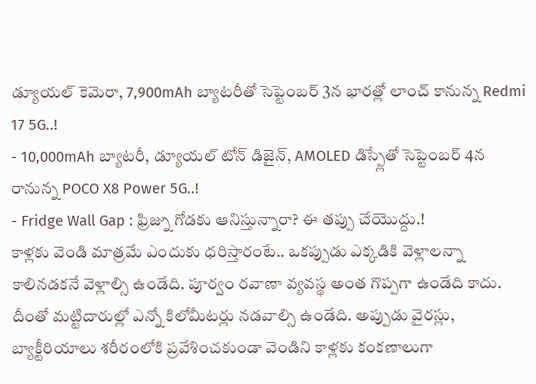డ్యూయల్ కెమెరా, 7,900mAh బ్యాటరీతో సెప్టెంబర్ 3న భారత్లో లాంచ్ కానున్న Redmi 17 5G..!
- 10,000mAh బ్యాటరీ, డ్యూయల్ టోన్ డిజైన్, AMOLED డిస్ప్లేతో సెప్టెంబర్ 4న రానున్న POCO X8 Power 5G..!
- Fridge Wall Gap : ఫ్రిజ్ను గోడకు ఆనిస్తున్నారా? ఈ తప్పు చేయొద్దు.!
కాళ్లకు వెండి మాత్రమే ఎందుకు ధరిస్తారంటే.. ఒకప్పుడు ఎక్కడికి వెళ్లాలన్నా కాలినడకనే వెళ్లాల్సి ఉండేది. పూర్వం రవాణా వ్యవస్థ అంత గొప్పగా ఉండేది కాదు. దీంతో మట్టిదారుల్లో ఎన్నో కిలోమీటర్లు నడవాల్సి ఉండేది. అప్పుడు వైరస్లు, బ్యాక్టీరియాలు శరీరంలోకి ప్రవేశించకుండా వెండిని కాళ్లకు కంకణాలుగా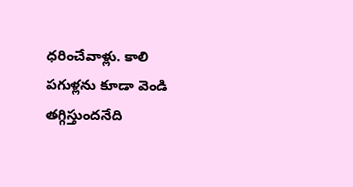ధరించేవాళ్లు. కాలి పగుళ్లను కూడా వెండి తగ్గిస్తుందనేది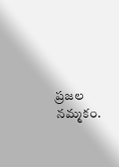ప్రజల నమ్మకం.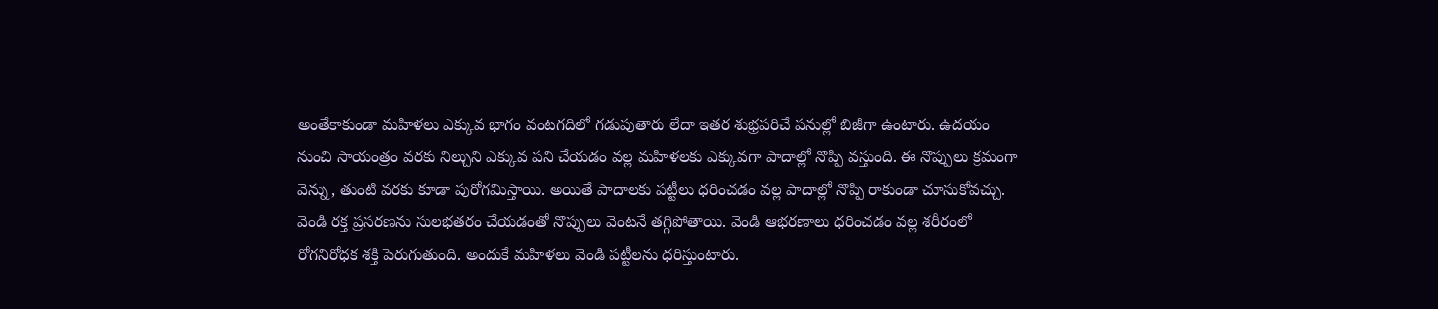అంతేకాకుండా మహిళలు ఎక్కువ భాగం వంటగదిలో గడుపుతారు లేదా ఇతర శుభ్రపరిచే పనుల్లో బిజీగా ఉంటారు. ఉదయం నుంచి సాయంత్రం వరకు నిల్చుని ఎక్కువ పని చేయడం వల్ల మహిళలకు ఎక్కువగా పాదాల్లో నొప్పి వస్తుంది. ఈ నొప్పులు క్రమంగా వెన్ను, తుంటి వరకు కూడా పురోగమిస్తాయి. అయితే పాదాలకు పట్టీలు ధరించడం వల్ల పాదాల్లో నొప్పి రాకుండా చూసుకోవచ్చు. వెండి రక్త ప్రసరణను సులభతరం చేయడంతో నొప్పులు వెంటనే తగ్గిపోతాయి. వెండి ఆభరణాలు ధరించడం వల్ల శరీరంలో రోగనిరోధక శక్తి పెరుగుతుంది. అందుకే మహిళలు వెండి పట్టీలను ధరిస్తుంటారు.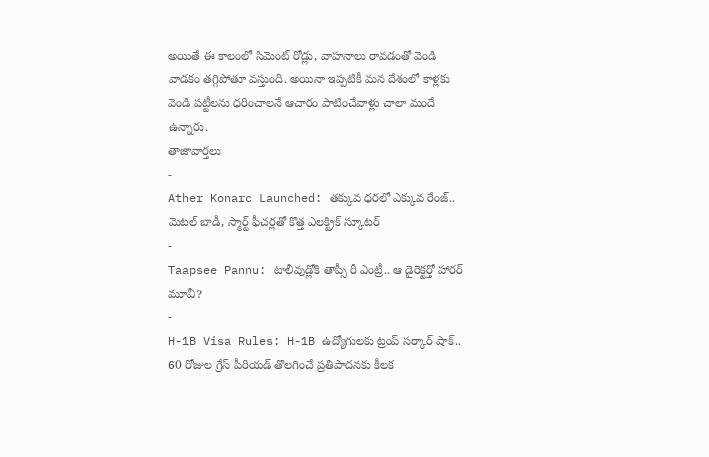అయితే ఈ కాలంలో సిమెంట్ రోడ్లు, వాహనాలు రావడంతో వెండి వాడకం తగ్గిపోతూ వస్తుంది. అయినా ఇప్పటికీ మన దేశంలో కాళ్లకు వెండి పట్టీలను ధరించాలనే ఆచారం పాటించేవాళ్లు చాలా మందే ఉన్నారు.
తాజావార్తలు
-
Ather Konarc Launched: తక్కువ ధరలో ఎక్కువ రేంజ్.. మెటల్ బాడీ, స్మార్ట్ ఫీచర్లతో కొత్త ఎలక్ట్రిక్ స్కూటర్
-
Taapsee Pannu: టాలీవుడ్లోకి తాప్సీ రీ ఎంట్రీ.. ఆ డైరెక్టర్తో హారర్ మూవీ?
-
H-1B Visa Rules: H-1B ఉద్యోగులకు ట్రంప్ సర్కార్ షాక్.. 60 రోజుల గ్రేస్ పీరియడ్ తొలగించే ప్రతిపాదనకు కీలక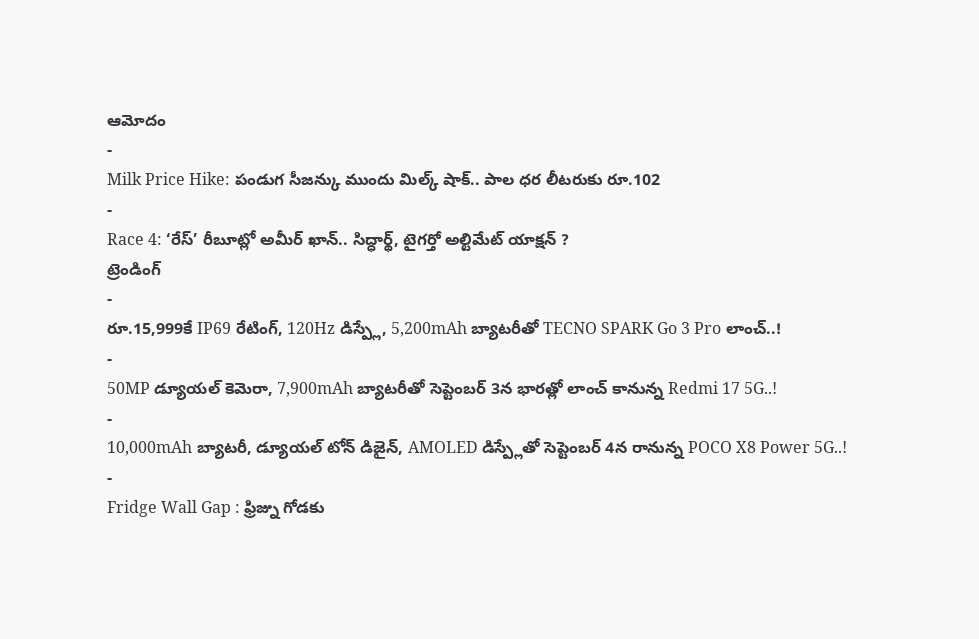ఆమోదం
-
Milk Price Hike: పండుగ సీజన్కు ముందు మిల్క్ షాక్.. పాల ధర లీటరుకు రూ.102
-
Race 4: ‘రేస్’ రీబూట్లో అమీర్ ఖాన్.. సిద్ధార్థ్, టైగర్తో అల్టిమేట్ యాక్షన్ ?
ట్రెండింగ్
-
రూ.15,999కే IP69 రేటింగ్, 120Hz డిస్ప్లే, 5,200mAh బ్యాటరీతో TECNO SPARK Go 3 Pro లాంచ్..!
-
50MP డ్యూయల్ కెమెరా, 7,900mAh బ్యాటరీతో సెప్టెంబర్ 3న భారత్లో లాంచ్ కానున్న Redmi 17 5G..!
-
10,000mAh బ్యాటరీ, డ్యూయల్ టోన్ డిజైన్, AMOLED డిస్ప్లేతో సెప్టెంబర్ 4న రానున్న POCO X8 Power 5G..!
-
Fridge Wall Gap : ఫ్రిజ్ను గోడకు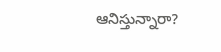ఆనిస్తున్నారా?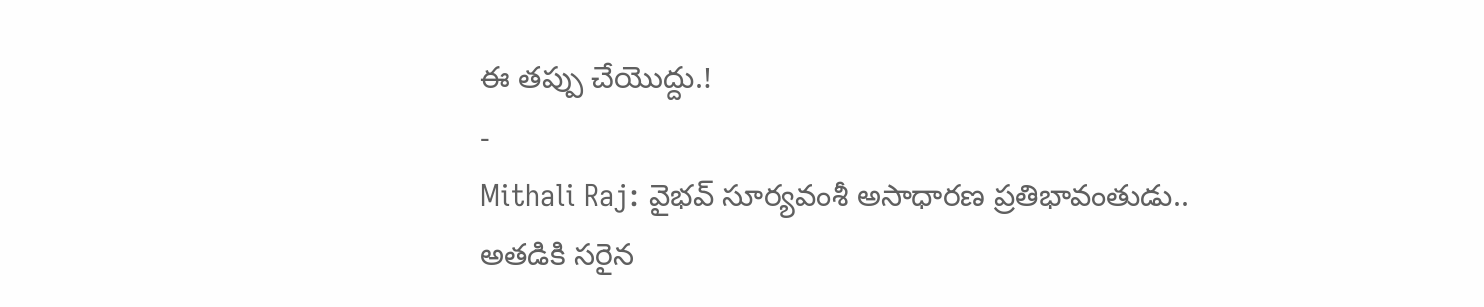ఈ తప్పు చేయొద్దు.!
-
Mithali Raj: వైభవ్ సూర్యవంశీ అసాధారణ ప్రతిభావంతుడు.. అతడికి సరైన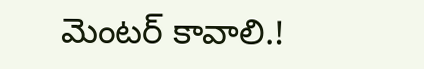మెంటర్ కావాలి.!